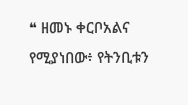❝ ዘመኑ ቀርቦአልና የሚያነበው፥ የትንቢቱን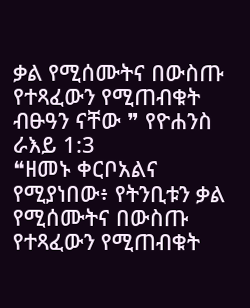ቃል የሚሰሙትና በውስጡ የተጻፈውን የሚጠብቁት ብፁዓን ናቸው ❞ የዮሐንስ ራእይ 1:3
❝ዘመኑ ቀርቦአልና የሚያነበው፥ የትንቢቱን ቃል የሚሰሙትና በውስጡ የተጻፈውን የሚጠብቁት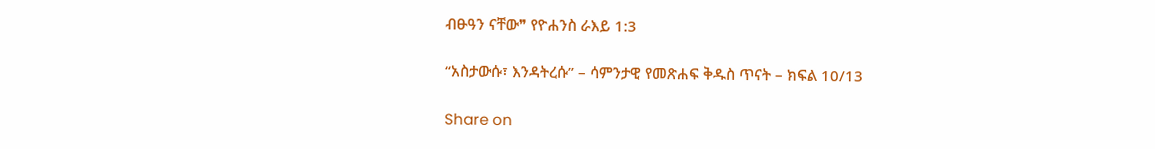ብፁዓን ናቸው❞ የዮሐንስ ራእይ 1:3

“አስታውሱ፣ እንዳትረሱ” – ሳምንታዊ የመጽሐፍ ቅዱስ ጥናት – ክፍል 10/13

Share on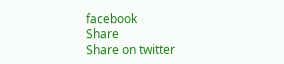facebook
Share
Share on twitter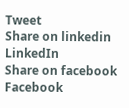Tweet
Share on linkedin
LinkedIn
Share on facebook
Facebook